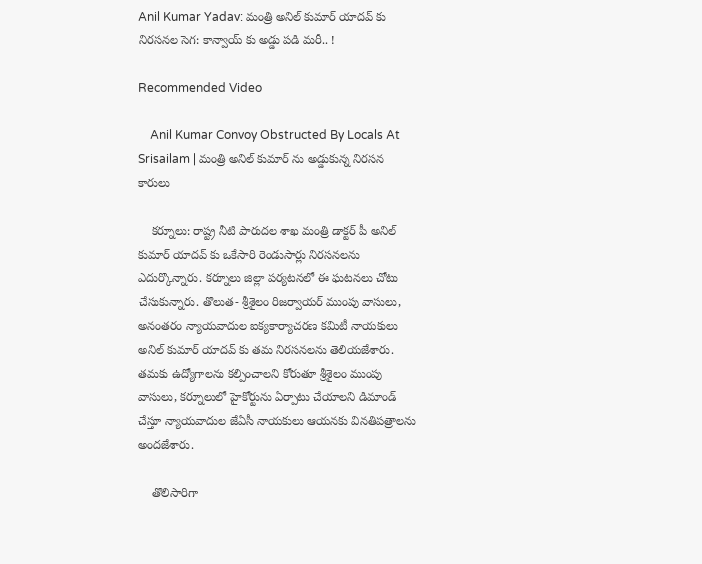Anil Kumar Yadav: మంత్రి అనిల్ కుమార్ యాదవ్ కు నిరసనల సెగ: కాన్వాయ్ కు అడ్డు పడి మరీ.. !

Recommended Video

    Anil Kumar Convoy Obstructed By Locals At Srisailam | మంత్రి అనిల్ కుమార్ ను అడ్డుకున్న నిరసన కారులు

    కర్నూలు: రాష్ట్ర నీటి పారుదల శాఖ మంత్రి డాక్టర్ పీ అనిల్ కుమార్ యాదవ్ కు ఒకేసారి రెండుసార్లు నిరసనలను ఎదుర్కొన్నారు. కర్నూలు జిల్లా పర్యటనలో ఈ ఘటనలు చోటు చేసుకున్నారు. తొలుత- శ్రీశైలం రిజర్వాయర్ ముంపు వాసులు, అనంతరం న్యాయవాదుల ఐక్యకార్యాచరణ కమిటీ నాయకులు అనిల్ కుమార్ యాదవ్ కు తమ నిరసనలను తెలియజేశారు. తమకు ఉద్యోగాలను కల్పించాలని కోరుతూ శ్రీశైలం ముంపు వాసులు, కర్నూలులో హైకోర్టును ఏర్పాటు చేయాలని డిమాండ్ చేస్తూ న్యాయవాదుల జేఏసీ నాయకులు ఆయనకు వినతిపత్రాలను అందజేశారు.

    తొలిసారిగా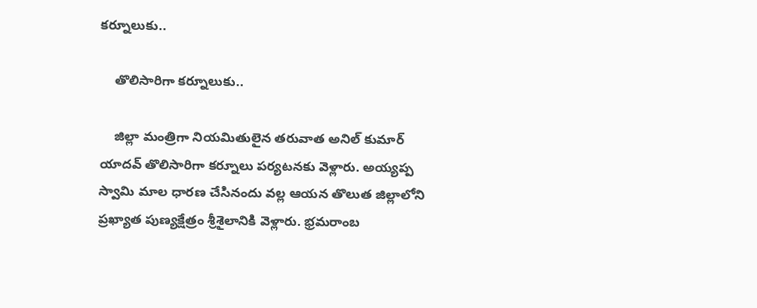కర్నూలుకు..

    తొలిసారిగా కర్నూలుకు..

    జిల్లా మంత్రిగా నియమితులైన తరువాత అనిల్ కుమార్ యాదవ్ తొలిసారిగా కర్నూలు పర్యటనకు వెళ్లారు. అయ్యప్ప స్వామి మాల ధారణ చేసినందు వల్ల ఆయన తొలుత జిల్లాలోని ప్రఖ్యాత పుణ్యక్షేత్రం శ్రీశైలానికి వెళ్లారు. భ్రమరాంబ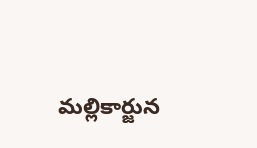మల్లికార్జున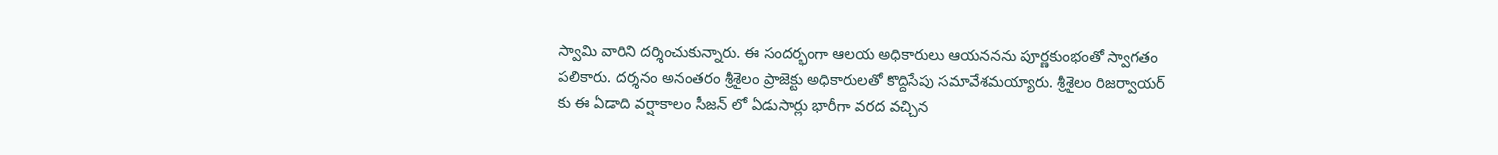స్వామి వారిని దర్శించుకున్నారు. ఈ సందర్భంగా ఆలయ అధికారులు ఆయననను పూర్ణకుంభంతో స్వాగతం పలికారు. దర్శనం అనంతరం శ్రీశైలం ప్రాజెక్టు అధికారులతో కొద్దిసేపు సమావేశమయ్యారు. శ్రీశైలం రిజర్వాయర్ కు ఈ ఏడాది వర్షాకాలం సీజన్ లో ఏడుసార్లు భారీగా వరద వచ్చిన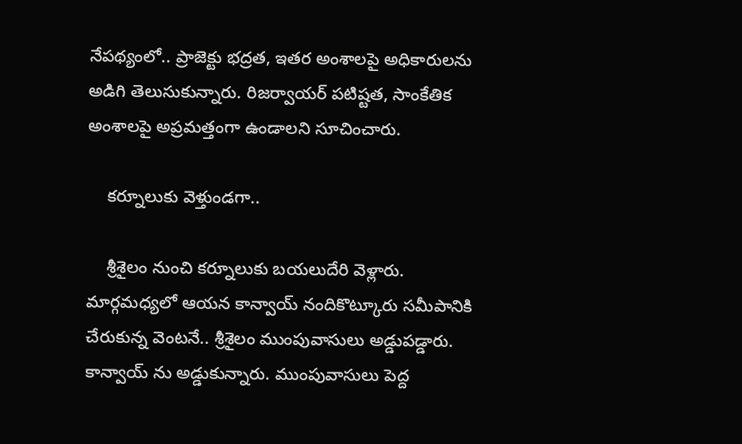నేపథ్యంలో.. ప్రాజెక్టు భద్రత, ఇతర అంశాలపై అధికారులను అడిగి తెలుసుకున్నారు. రిజర్వాయర్ పటిష్టత, సాంకేతిక అంశాలపై అప్రమత్తంగా ఉండాలని సూచించారు.

    కర్నూలుకు వెళ్తుండగా..

    శ్రీశైలం నుంచి కర్నూలుకు బయలుదేరి వెళ్లారు. మార్గమధ్యలో ఆయన కాన్వాయ్ నందికొట్కూరు సమీపానికి చేరుకున్న వెంటనే.. శ్రీశైలం ముంపువాసులు అడ్డుపడ్డారు. కాన్వాయ్ ను అడ్డుకున్నారు. ముంపువాసులు పెద్ద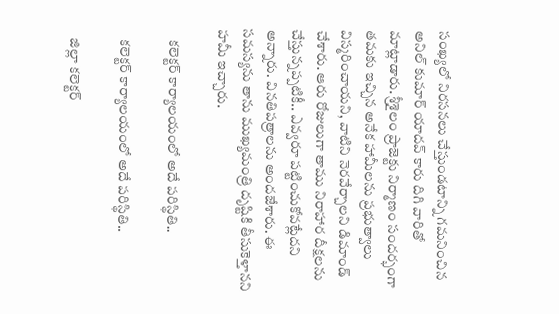సంఖ్యలో నిరసనలు చేస్తుండటాన్ని గమనించిన అనిల్ కుమార్ యాదవ్ కారు దిగి వారితో మాట్లాడారు. శ్రీశైలం ప్రాజెక్టు నిర్మాణం సందర్భంగా తమకు ఇచ్చిన అనేక హామీలను ప్రభుత్వాలు విస్మరించాయని, వాటిని నెరవేర్చాలని డిమాండ్ చేశారు. ఆరు రోజులుగా తాము నిరాహార దీక్షలను చేస్తున్నప్పటికీ.. ఎవ్వరూ పట్టించుకోవట్లేదని అన్నారు. వినతిపత్రాలను అందజేశారు. ఈ సమస్యను తాను ముఖ్యమంత్రి దృష్టికి తీసుకెళ్తానని హమీ ఇచ్చారు.

    కలెక్టర్ కార్యాలయంలో అదే పరిస్థితి..

    కలెక్టర్ కార్యాలయంలో అదే పరిస్థితి..

    జిల్లా కలెక్టర్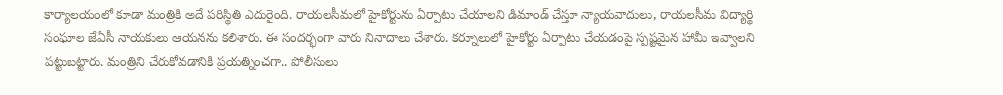కార్యాలయంలో కూడా మంత్రికి అదే పరిస్థితి ఎదురైంది. రాయలసీమలో హైకోర్టును ఏర్పాటు చేయాలని డిమాండ్ చేస్తూ న్యాయవాదులు, రాయలసీమ విద్యార్థి సంఘాల జేఏసీ నాయకులు ఆయనను కలిశారు. ఈ సందర్భంగా వారు నినాదాలు చేశారు. కర్నూలులో హైకోర్టు ఏర్పాటు చేయడంపై స్పష్టమైన హామీ ఇవ్వాలని పట్టుబట్టారు. మంత్రిని చేరుకోవడానికి ప్రయత్నించగా.. పోలీసులు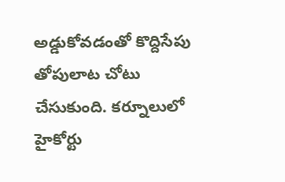అడ్డుకోవడంతో కొద్దిసేపు తోపులాట చోటు చేసుకుంది. కర్నూలులో హైకోర్టు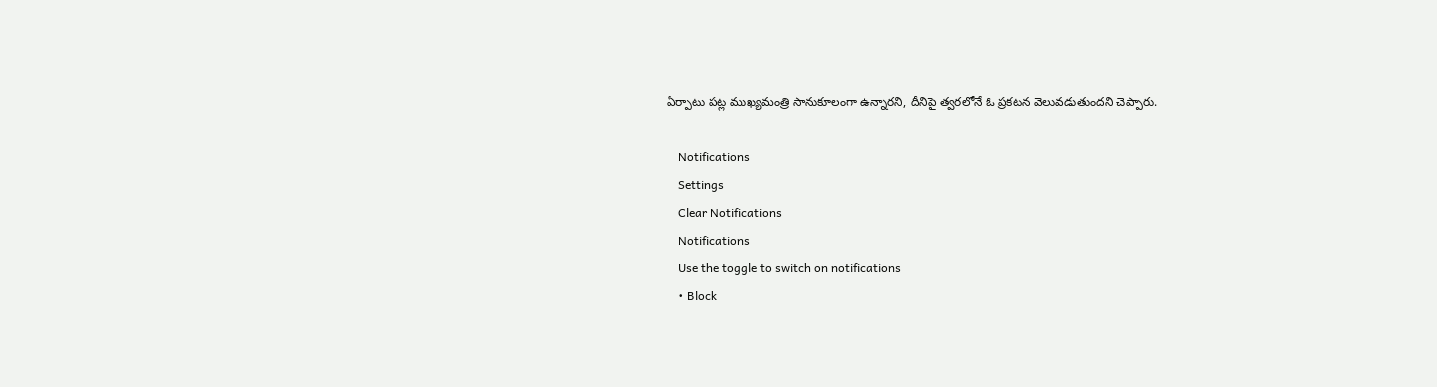ఏర్పాటు పట్ల ముఖ్యమంత్రి సానుకూలంగా ఉన్నారని, దీనిపై త్వరలోనే ఓ ప్రకటన వెలువడుతుందని చెప్పారు.

    Notifications
    Settings
    Clear Notifications
    Notifications
    Use the toggle to switch on notifications
    • Block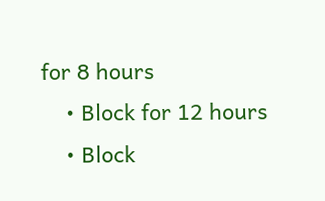for 8 hours
    • Block for 12 hours
    • Block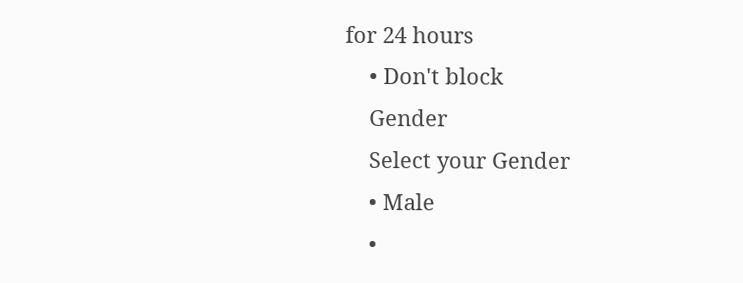for 24 hours
    • Don't block
    Gender
    Select your Gender
    • Male
    •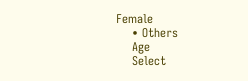Female
    • Others
    Age
    Select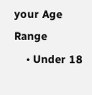your Age Range
    • Under 18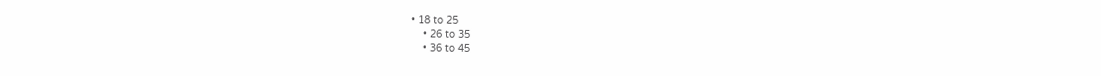• 18 to 25
    • 26 to 35
    • 36 to 45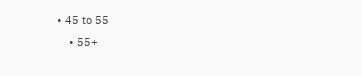• 45 to 55
    • 55+